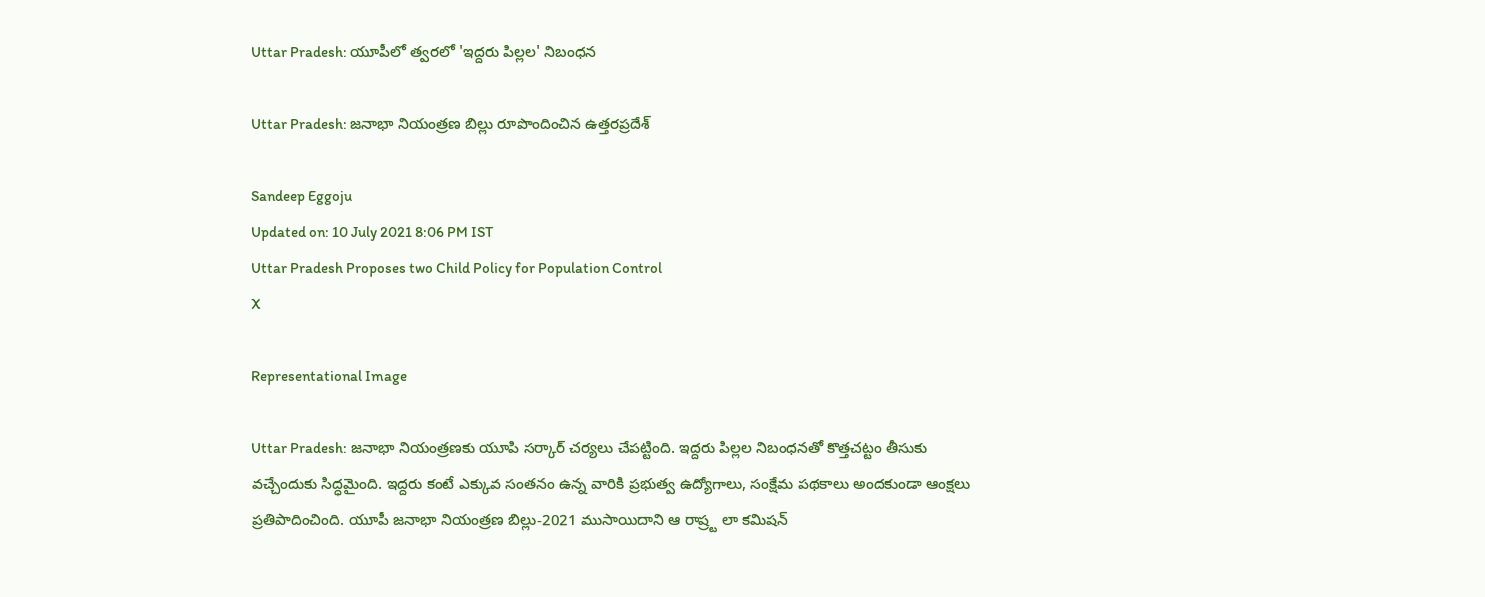Uttar Pradesh: యూపీలో త్వరలో 'ఇద్దరు పిల్లల' నిబంధన

Uttar Pradesh: జనాభా నియంత్రణ బిల్లు రూపొందించిన ఉత్తరప్రదేశ్

Sandeep Eggoju
Updated on: 10 July 2021 8:06 PM IST
Uttar Pradesh Proposes two Child Policy for Population Control
X

Representational Image

Uttar Pradesh: జనాభా నియంత్రణకు యూపి సర్కార్ చర్యలు చేపట్టింది. ఇద్దరు పిల్లల నిబంధనతో కొత్తచట్టం తీసుకు వచ్చేందుకు సిద్ధమైంది. ఇద్దరు కంటే ఎక్కువ సంతనం ఉన్న వారికి ప్రభుత్వ ఉద్యోగాలు, సంక్షేమ పథకాలు అందకుండా ఆంక్షలు ప్రతిపాదించింది. యూపీ జనాభా నియంత్రణ బిల్లు-2021 ముసాయిదాని ఆ రాష్ర్ట లా కమిషన్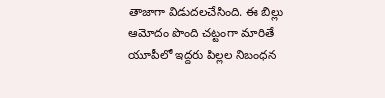తాజాగా విడుదలచేసింది. ఈ బిల్లు ఆమోదం పొంది చట్టంగా మారితే యూపీలో ఇద్దరు పిల్లల నిబంధన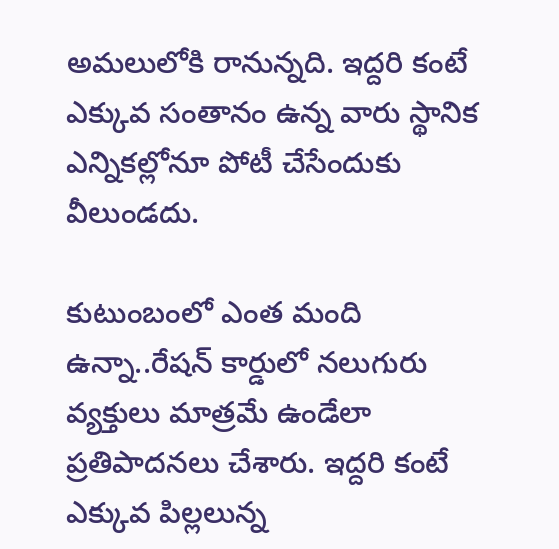అమలులోకి రానున్నది. ఇద్దరి కంటే ఎక్కువ సంతానం ఉన్న వారు స్థానిక ఎన్నికల్లోనూ పోటీ చేసేందుకు వీలుండదు.

కుటుంబంలో ఎంత మంది ఉన్నా..రేషన్ కార్డులో నలుగురు వ్యక్తులు మాత్రమే ఉండేలా ప్రతిపాదనలు చేశారు. ఇద్దరి కంటే ఎక్కువ పిల్లలున్న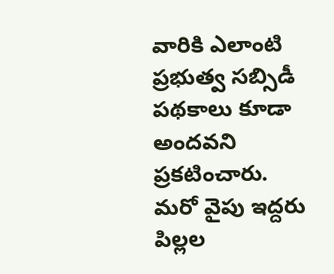వారికి ఎలాంటి ప్రభుత్వ సబ్సిడీ పథకాలు కూడా అందవని ప్రకటించారు. మరో వైపు ఇద్దరు పిల్లల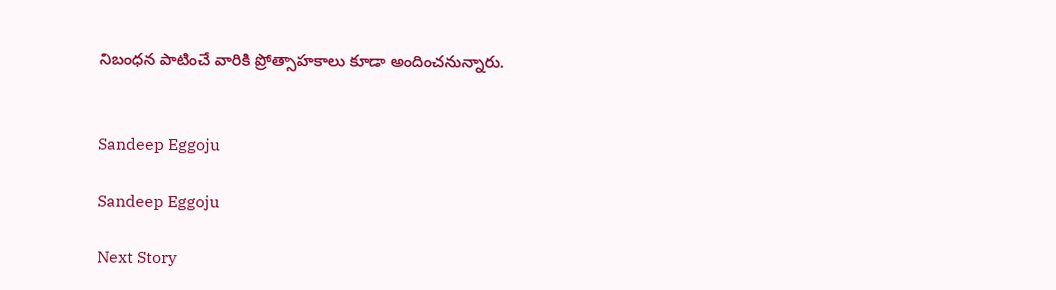నిబంధన పాటించే వారికి ప్రోత్సాహకాలు కూడా అందించనున్నారు.


Sandeep Eggoju

Sandeep Eggoju

Next Story